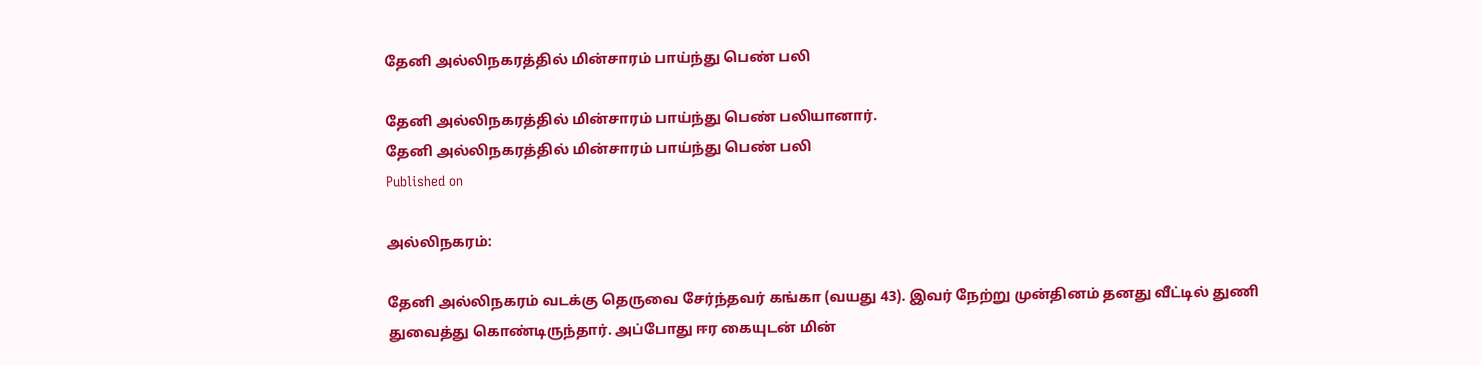தேனி அல்லிநகரத்தில் மின்சாரம் பாய்ந்து பெண் பலி

தேனி அல்லிநகரத்தில் மின்சாரம் பாய்ந்து பெண் பலியானார்.
தேனி அல்லிநகரத்தில் மின்சாரம் பாய்ந்து பெண் பலி
Published on

அல்லிநகரம்:

தேனி அல்லிநகரம் வடக்கு தெருவை சேர்ந்தவர் கங்கா (வயது 43). இவர் நேற்று முன்தினம் தனது வீட்டில் துணி துவைத்து கொண்டிருந்தார். அப்போது ஈர கையுடன் மின்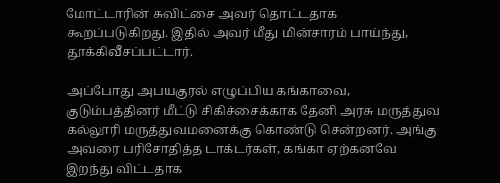மோட்டாரின் சுவிட்சை அவர் தொட்டதாக கூறப்படுகிறது. இதில் அவர் மீது மின்சாரம் பாய்ந்து, தூக்கிவீசப்பட்டார்.

அப்போது அபயகுரல் எழுப்பிய கங்காவை, குடும்பத்தினர் மீட்டு சிகிச்சைக்காக தேனி அரசு மருத்துவ கல்லூரி மருத்துவமனைக்கு கொண்டு சென்றனர். அங்கு அவரை பரிசோதித்த டாக்டர்கள், கங்கா ஏற்கனவே இறந்து விட்டதாக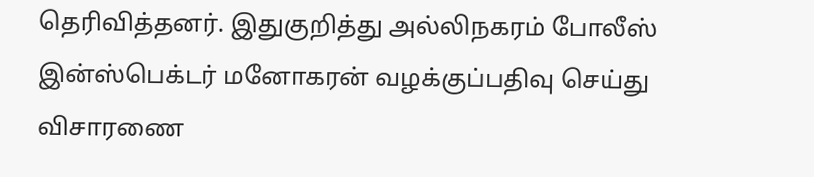தெரிவித்தனர். இதுகுறித்து அல்லிநகரம் போலீஸ் இன்ஸ்பெக்டர் மனோகரன் வழக்குப்பதிவு செய்து விசாரணை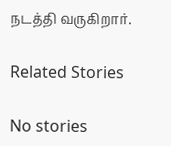நடத்தி வருகிறார்.

Related Stories

No stories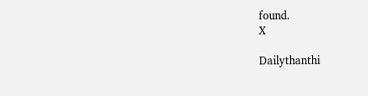found.
X

Dailythanthi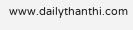www.dailythanthi.com